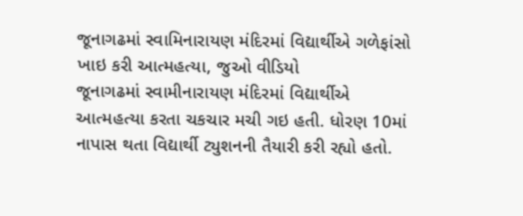જૂનાગઢમાં સ્વામિનારાયણ મંદિરમાં વિદ્યાર્થીએ ગળેફાંસો ખાઇ કરી આત્મહત્યા, જુઓ વીડિયો
જૂનાગઢમાં સ્વામીનારાયણ મંદિરમાં વિદ્યાર્થીએ આત્મહત્યા કરતા ચકચાર મચી ગઇ હતી. ધોરણ 10માં નાપાસ થતા વિદ્યાર્થી ટ્યુશનની તૈયારી કરી રહ્યો હતો.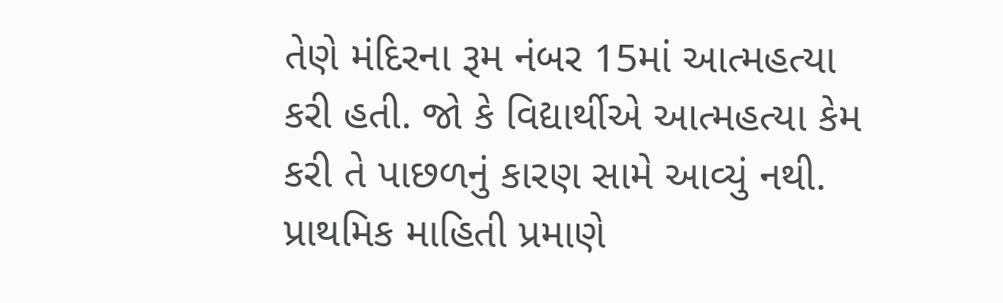તેણે મંદિરના રૂમ નંબર 15માં આત્મહત્યા કરી હતી. જો કે વિદ્યાર્થીએ આત્મહત્યા કેમ કરી તે પાછળનું કારણ સામે આવ્યું નથી. પ્રાથમિક માહિતી પ્રમાણે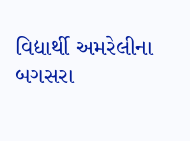વિદ્યાર્થી અમરેલીના બગસરા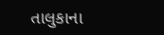તાલુકાના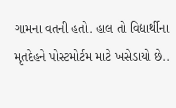ગામના વતની હતો. હાલ તો વિદ્યાર્થીના મૃતદેહને પોસ્ટમોર્ટમ માટે ખસેડાયો છે..